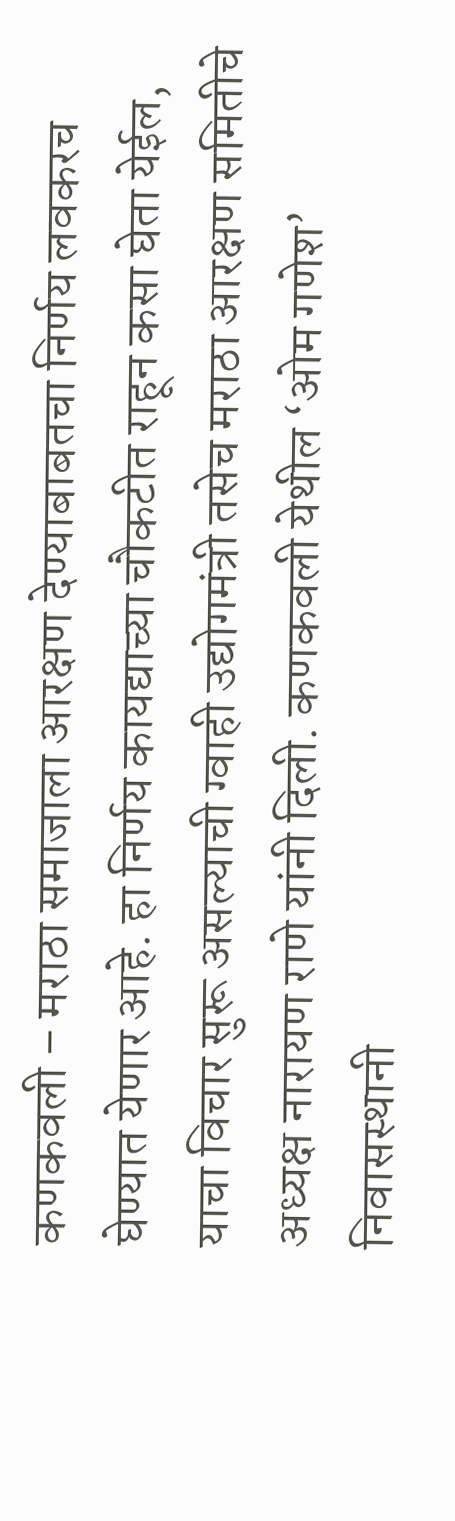कणकवली – मराठा समाजाला आरक्षण देण्याबाबतचा निर्णय लवकरच घेण्यात येणार आहे. हा निर्णय कायद्याच्या चौकटीत राहून कसा घेता येईल, याचा विचार सुरू असल्याची ग्वाही उद्योगमंत्री तसेच मराठा आरक्षण समितीचे अध्यक्ष नारायण राणे यांनी दिली. कणकवली येथील ‘ओम गणेश’ निवासस्थानी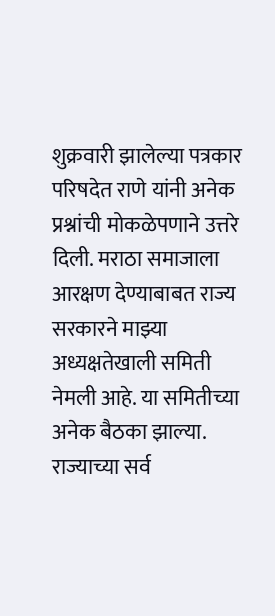शुक्रवारी झालेल्या पत्रकार परिषदेत राणे यांनी अनेक प्रश्नांची मोकळेपणाने उत्तरे दिली. मराठा समाजाला आरक्षण देण्याबाबत राज्य सरकारने माझ्या अध्यक्षतेखाली समिती नेमली आहे. या समितीच्या अनेक बैठका झाल्या.
राज्याच्या सर्व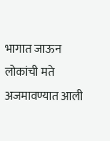भागात जाऊन लोकांची मते अजमावण्यात आली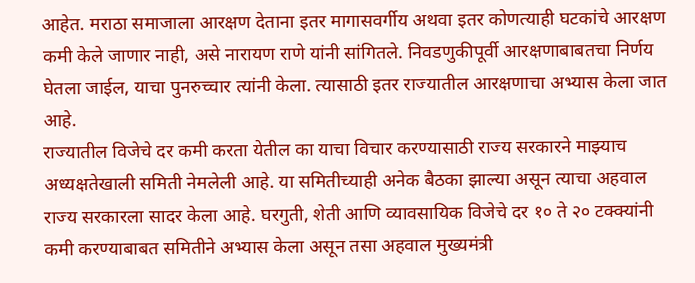आहेत. मराठा समाजाला आरक्षण देताना इतर मागासवर्गीय अथवा इतर कोणत्याही घटकांचे आरक्षण कमी केले जाणार नाही, असे नारायण राणे यांनी सांगितले. निवडणुकीपूर्वी आरक्षणाबाबतचा निर्णय घेतला जाईल, याचा पुनरुच्चार त्यांनी केला. त्यासाठी इतर राज्यातील आरक्षणाचा अभ्यास केला जात आहे.
राज्यातील विजेचे दर कमी करता येतील का याचा विचार करण्यासाठी राज्य सरकारने माझ्याच अध्यक्षतेखाली समिती नेमलेली आहे. या समितीच्याही अनेक बैठका झाल्या असून त्याचा अहवाल राज्य सरकारला सादर केला आहे. घरगुती, शेती आणि व्यावसायिक विजेचे दर १० ते २० टक्क्यांनी कमी करण्याबाबत समितीने अभ्यास केला असून तसा अहवाल मुख्यमंत्री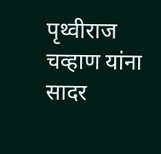पृथ्वीराज चव्हाण यांना सादर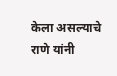केला असल्याचे राणे यांनी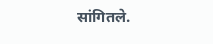सांगितले.